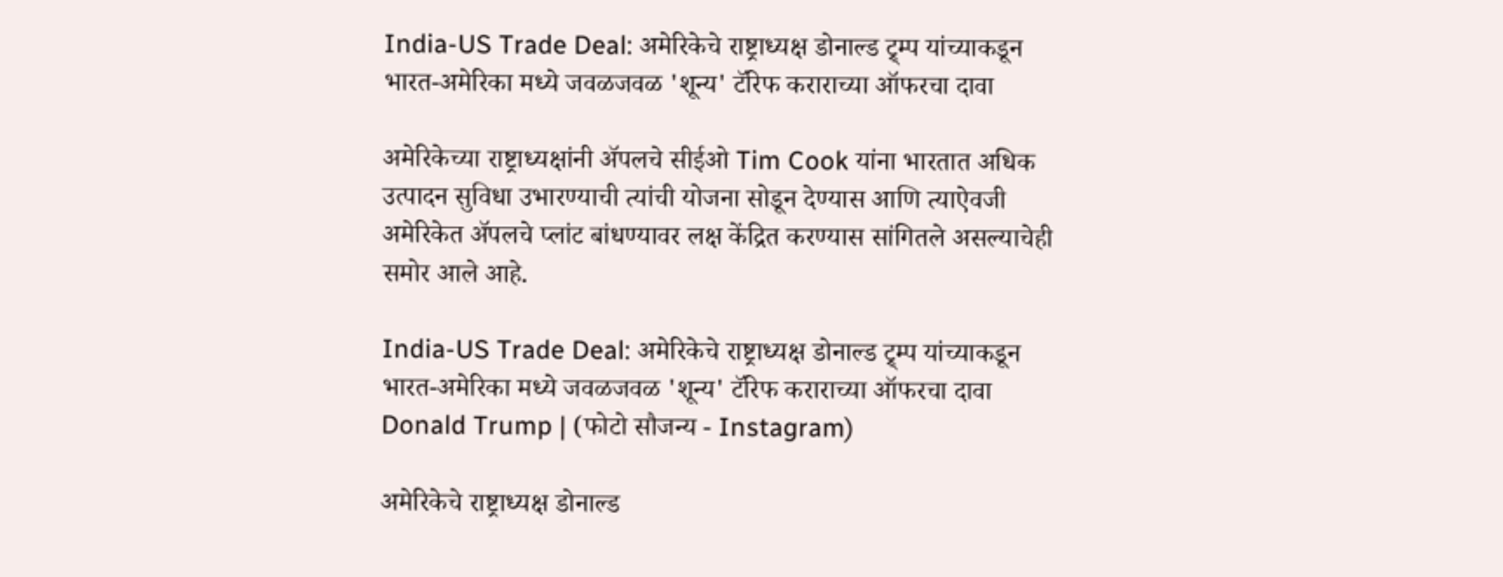India-US Trade Deal: अमेरिकेचे राष्ट्राध्यक्ष डोनाल्ड ट्र्म्प यांच्याकडून भारत-अमेरिका मध्ये जवळजवळ 'शून्य' टॅरिफ कराराच्या ऑफरचा दावा

अमेरिकेच्या राष्ट्राध्यक्षांनी अ‍ॅपलचे सीईओ Tim Cook यांना भारतात अधिक उत्पादन सुविधा उभारण्याची त्यांची योजना सोडून देण्यास आणि त्याऐवजी अमेरिकेत अ‍ॅपलचे प्लांट बांधण्यावर लक्ष केंद्रित करण्यास सांगितले असल्याचेही समोर आले आहे.

India-US Trade Deal: अमेरिकेचे राष्ट्राध्यक्ष डोनाल्ड ट्र्म्प यांच्याकडून भारत-अमेरिका मध्ये जवळजवळ 'शून्य' टॅरिफ कराराच्या ऑफरचा दावा
Donald Trump | (फोटो सौजन्य - Instagram)

अमेरिकेचे राष्ट्राध्यक्ष डोनाल्ड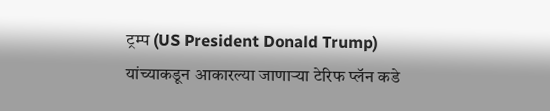ट्रम्प (US President Donald Trump)  यांच्याकडून आकारल्या जाणार्‍या टेरिफ प्लॅन कडे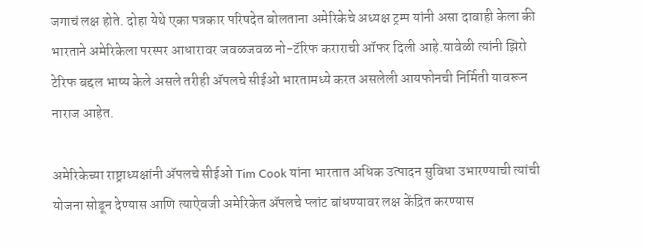जगाचं लक्ष होते. दोहा येथे एका पत्रकार परिषदेत बोलताना अमेरिकेचे अध्यक्ष ट्रम्प यांनी असा दावाही केला की भारताने अमेरिकेला परस्पर आधारावर जवळजवळ नो-टॅरिफ कराराची ऑफर दिली आहे.यावेळी त्यांनी झिरो टेरिफ बद्दल भाष्य केले असले तरीही अ‍ॅपलचे सीईओ भारतामध्ये करत असलेली आयफोनची निर्मिती यावरून नाराज आहेत.

अमेरिकेच्या राष्ट्राध्यक्षांनी अ‍ॅपलचे सीईओ Tim Cook यांना भारतात अधिक उत्पादन सुविधा उभारण्याची त्यांची योजना सोडून देण्यास आणि त्याऐवजी अमेरिकेत अ‍ॅपलचे प्लांट बांधण्यावर लक्ष केंद्रित करण्यास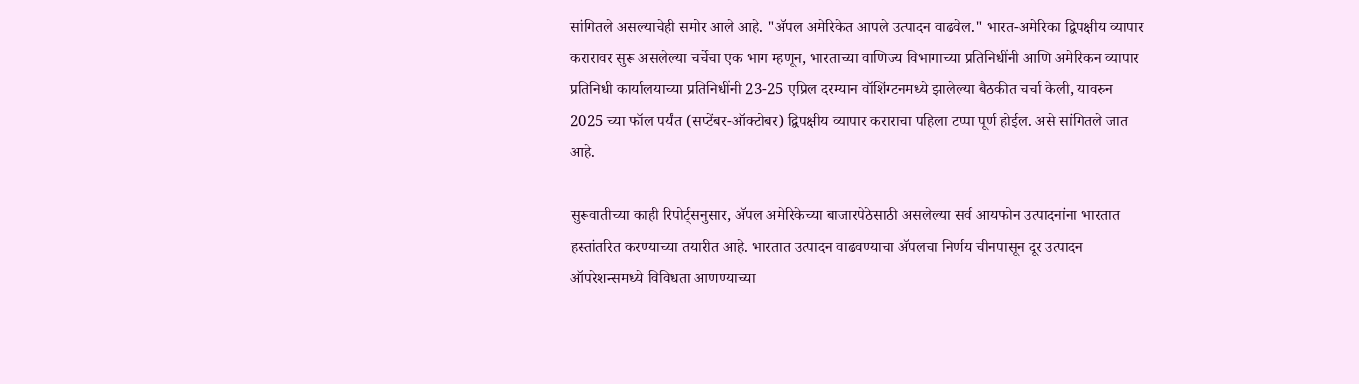सांगितले असल्याचेही समोर आले आहे. "ॲपल अमेरिकेत आपले उत्पादन वाढवेल." भारत-अमेरिका द्विपक्षीय व्यापार करारावर सुरू असलेल्या चर्चेचा एक भाग म्हणून, भारताच्या वाणिज्य विभागाच्या प्रतिनिधींनी आणि अमेरिकन व्यापार प्रतिनिधी कार्यालयाच्या प्रतिनिधींनी 23-25 एप्रिल दरम्यान वॉशिंग्टनमध्ये झालेल्या बैठकीत चर्चा केली, यावरुन 2025 च्या फॉल पर्यंत (सप्टेंबर-ऑक्टोबर) द्विपक्षीय व्यापार कराराचा पहिला टप्पा पूर्ण होईल. असे सांगितले जात आहे.

सुरूवातीच्या काही रिपोर्ट्सनुसार, ॲपल अमेरिकेच्या बाजारपेठेसाठी असलेल्या सर्व आयफोन उत्पादनांना भारतात हस्तांतरित करण्याच्या तयारीत आहे. भारतात उत्पादन वाढवण्याचा ॲपलचा निर्णय चीनपासून दूर उत्पादन ऑपरेशन्समध्ये विविधता आणण्याच्या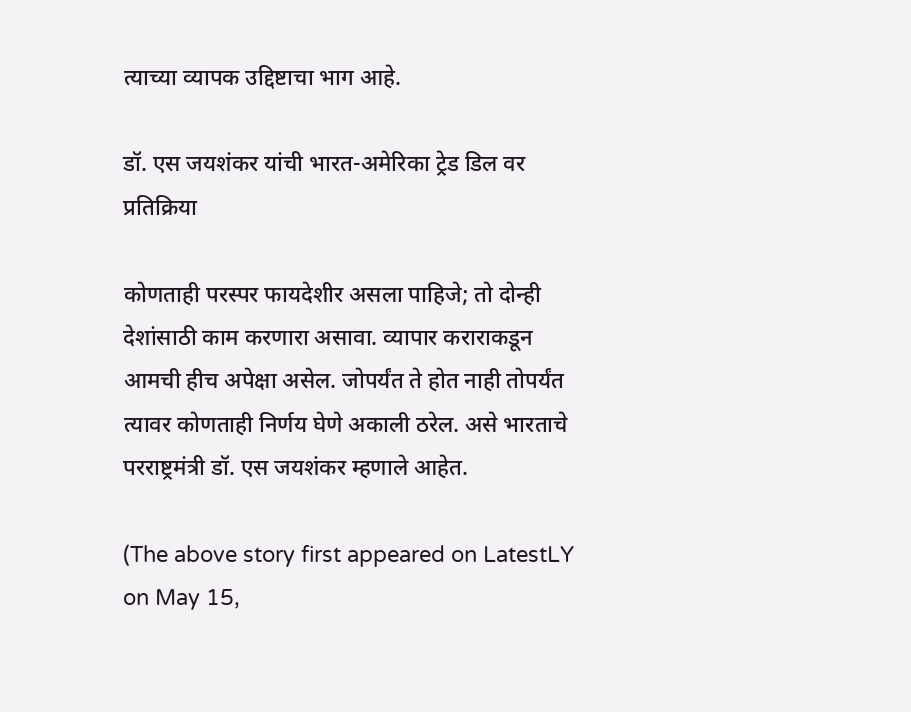त्याच्या व्यापक उद्दिष्टाचा भाग आहे.

डॉ. एस जयशंकर यांची भारत-अमेरिका ट्रेड डिल वर प्रतिक्रिया

कोणताही परस्पर फायदेशीर असला पाहिजे; तो दोन्ही देशांसाठी काम करणारा असावा. व्यापार कराराकडून आमची हीच अपेक्षा असेल. जोपर्यंत ते होत नाही तोपर्यंत त्यावर कोणताही निर्णय घेणे अकाली ठरेल. असे भारताचे परराष्ट्रमंत्री डॉ. एस जयशंकर म्हणाले आहेत.

(The above story first appeared on LatestLY on May 15,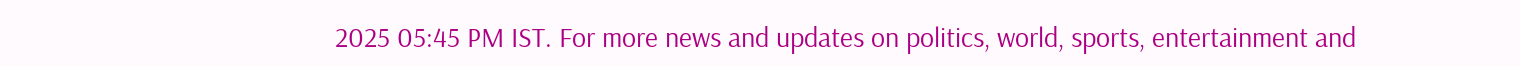2025 05:45 PM IST. For more news and updates on politics, world, sports, entertainment and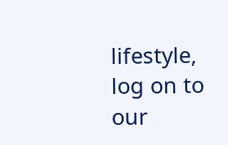lifestyle, log on to our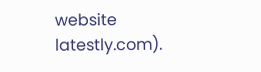website latestly.com).